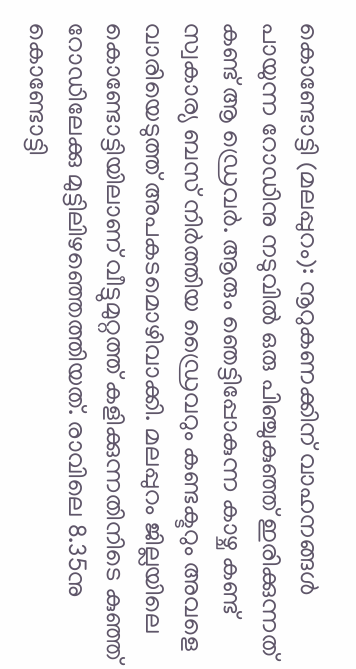കൊണ്ടോട്ടി (മലപ്പുറം): നൂറുകണക്കിന് വാഹനങ്ങൾ പായുന്ന റോഡിനു നടുവിൽ ഒരു പിഞ്ചുകുഞ്ഞ് ഇരിക്കുന്നത് കണ്ട് ആ ഡ്രെവർ. ആരും ഞെട്ടിപ്പോകുന്ന കാഴ്ച കണ്ട് സ്വകാര്യ ബസ് നിർത്തിയ ഡ്രൈവറും കണ്ടക്ടറും അവളെ വാരിയെടുത്ത് അപകടമൊഴിവാക്കി. മലപ്പുറം ജില്ലയിലെ കൊണ്ടോട്ടിയിലാണ് വീട്ടുമുറ്റത്ത് കളിക്കുന്നതിനിടെ കുഞ്ഞ് റോഡിലേക്കു മുട്ടിലിഴഞ്ഞെത്തിയത്. രാവിലെ 8.35നു കൊണ്ടോട്ടി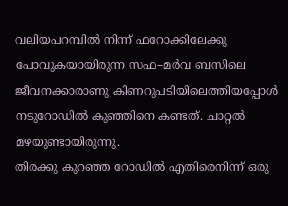വലിയപറമ്പിൽ നിന്ന് ഫറോക്കിലേക്കു പോവുകയായിരുന്ന സഫ–മർവ ബസിലെ ജീവനക്കാരാണു കിണറുപടിയിലെത്തിയപ്പോൾ നടുറോഡിൽ കുഞ്ഞിനെ കണ്ടത്. ചാറ്റൽ മഴയുണ്ടായിരുന്നു.
തിരക്കു കുറഞ്ഞ റോഡിൽ എതിരെനിന്ന് ഒരു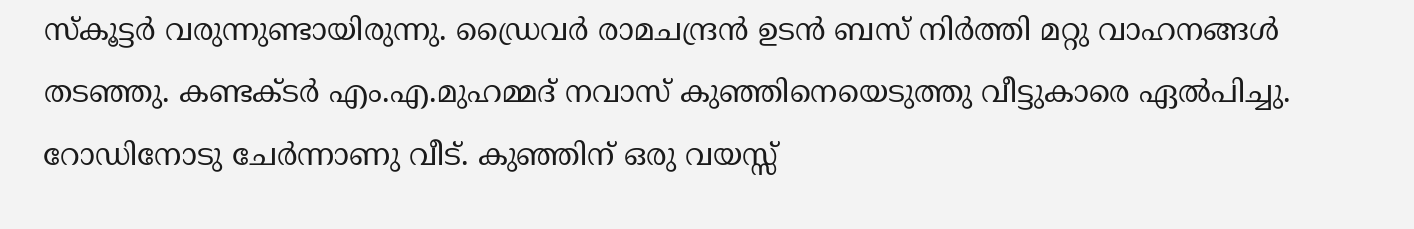സ്കൂട്ടർ വരുന്നുണ്ടായിരുന്നു. ഡ്രൈവർ രാമചന്ദ്രൻ ഉടൻ ബസ് നിർത്തി മറ്റു വാഹനങ്ങൾ തടഞ്ഞു. കണ്ടക്ടർ എം.എ.മുഹമ്മദ് നവാസ് കുഞ്ഞിനെയെടുത്തു വീട്ടുകാരെ ഏൽപിച്ചു. റോഡിനോടു ചേർന്നാണു വീട്. കുഞ്ഞിന് ഒരു വയസ്സ്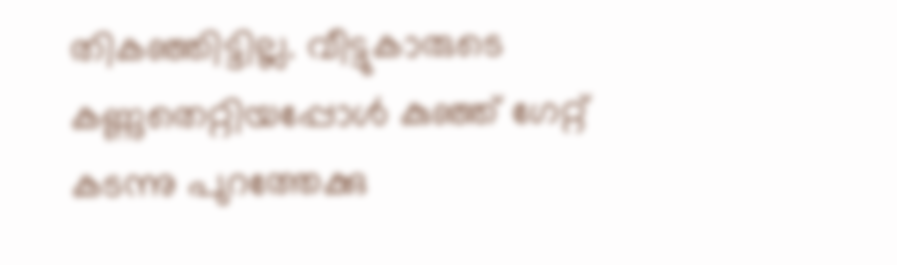തികഞ്ഞിട്ടില്ല. വീട്ടുകാരുടെ കണ്ണുതെറ്റിയപ്പോൾ കുഞ്ഞ് ഗേറ്റ് കടന്നു പുറത്തേക്കു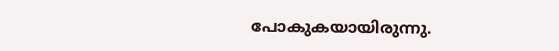പോകുകയായിരുന്നു.